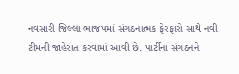નવસારી જિલ્લા ભાજપમાં સંગઠનાત્મક ફેરફારો સાથે નવી ટીમની જાહેરાત કરવામાં આવી છે. પાર્ટીના સંગઠનને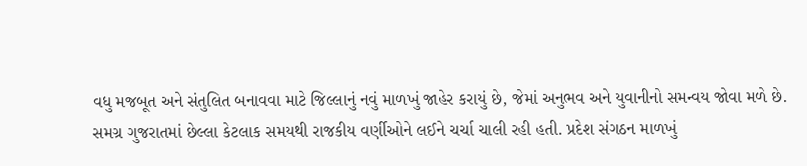વધુ મજબૂત અને સંતુલિત બનાવવા માટે જિલ્લાનું નવું માળખું જાહેર કરાયું છે, જેમાં અનુભવ અને યુવાનીનો સમન્વય જોવા મળે છે.
સમગ્ર ગુજરાતમાં છેલ્લા કેટલાક સમયથી રાજકીય વર્ણીઓને લઈને ચર્ચા ચાલી રહી હતી. પ્રદેશ સંગઠન માળખું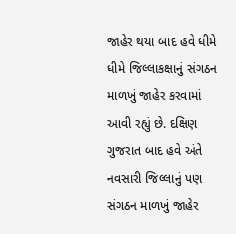જાહેર થયા બાદ હવે ધીમે ધીમે જિલ્લાકક્ષાનું સંગઠન માળખું જાહેર કરવામાં આવી રહ્યું છે. દક્ષિણ ગુજરાત બાદ હવે અંતે નવસારી જિલ્લાનું પણ સંગઠન માળખું જાહેર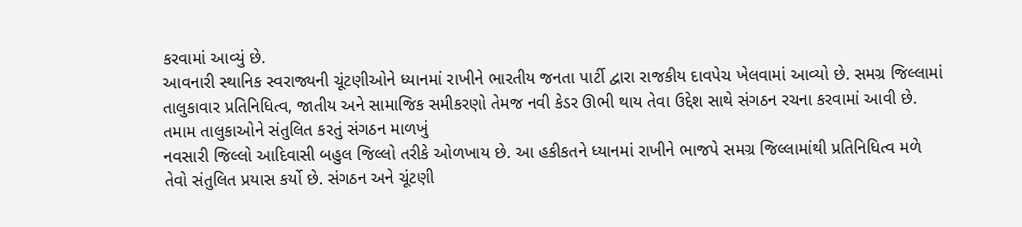કરવામાં આવ્યું છે.
આવનારી સ્થાનિક સ્વરાજ્યની ચૂંટણીઓને ધ્યાનમાં રાખીને ભારતીય જનતા પાર્ટી દ્વારા રાજકીય દાવપેચ ખેલવામાં આવ્યો છે. સમગ્ર જિલ્લામાં તાલુકાવાર પ્રતિનિધિત્વ, જાતીય અને સામાજિક સમીકરણો તેમજ નવી કેડર ઊભી થાય તેવા ઉદ્દેશ સાથે સંગઠન રચના કરવામાં આવી છે.
તમામ તાલુકાઓને સંતુલિત કરતું સંગઠન માળખું
નવસારી જિલ્લો આદિવાસી બહુલ જિલ્લો તરીકે ઓળખાય છે. આ હકીકતને ધ્યાનમાં રાખીને ભાજપે સમગ્ર જિલ્લામાંથી પ્રતિનિધિત્વ મળે તેવો સંતુલિત પ્રયાસ કર્યો છે. સંગઠન અને ચૂંટણી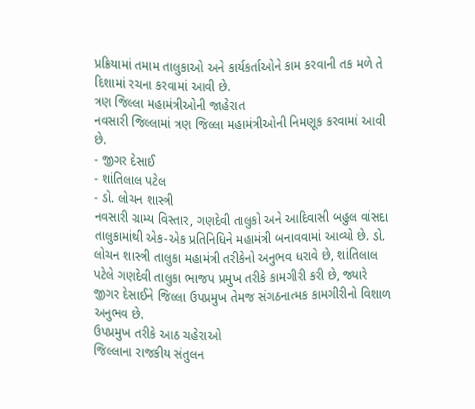પ્રક્રિયામાં તમામ તાલુકાઓ અને કાર્યકર્તાઓને કામ કરવાની તક મળે તે દિશામાં રચના કરવામાં આવી છે.
ત્રણ જિલ્લા મહામંત્રીઓની જાહેરાત
નવસારી જિલ્લામાં ત્રણ જિલ્લા મહામંત્રીઓની નિમણૂક કરવામાં આવી છે.
- જીગર દેસાઈ
- શાંતિલાલ પટેલ
- ડો. લોચન શાસ્ત્રી
નવસારી ગ્રામ્ય વિસ્તાર, ગણદેવી તાલુકો અને આદિવાસી બહુલ વાંસદા તાલુકામાંથી એક-એક પ્રતિનિધિને મહામંત્રી બનાવવામાં આવ્યો છે. ડો. લોચન શાસ્ત્રી તાલુકા મહામંત્રી તરીકેનો અનુભવ ધરાવે છે, શાંતિલાલ પટેલે ગણદેવી તાલુકા ભાજપ પ્રમુખ તરીકે કામગીરી કરી છે, જ્યારે જીગર દેસાઈને જિલ્લા ઉપપ્રમુખ તેમજ સંગઠનાત્મક કામગીરીનો વિશાળ અનુભવ છે.
ઉપપ્રમુખ તરીકે આઠ ચહેરાઓ
જિલ્લાના રાજકીય સંતુલન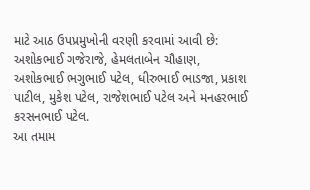માટે આઠ ઉપપ્રમુખોની વરણી કરવામાં આવી છે:
અશોકભાઈ ગજેરાજે, હેમલતાબેન ચૌહાણ, અશોકભાઈ ભગુભાઈ પટેલ, ધીરુભાઈ ભાડજા, પ્રકાશ પાટીલ, મુકેશ પટેલ, રાજેશભાઈ પટેલ અને મનહરભાઈ કરસનભાઈ પટેલ.
આ તમામ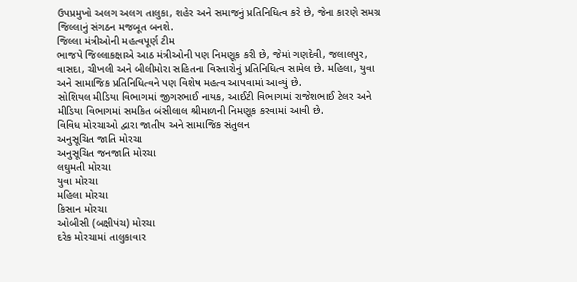ઉપપ્રમુખો અલગ અલગ તાલુકા, શહેર અને સમાજનું પ્રતિનિધિત્વ કરે છે, જેના કારણે સમગ્ર જિલ્લાનું સંગઠન મજબૂત બનશે.
જિલ્લા મંત્રીઓની મહત્વપૂર્ણ ટીમ
ભાજપે જિલ્લાકક્ષાએ આઠ મંત્રીઓની પણ નિમણૂક કરી છે, જેમાં ગણદેવી, જલાલપુર, વાસદા, ચીખલી અને બીલીમોરા સહિતના વિસ્તારોનું પ્રતિનિધિત્વ સામેલ છે. મહિલા, યુવા અને સામાજિક પ્રતિનિધિત્વને પણ વિશેષ મહત્વ આપવામાં આવ્યું છે.
સોશિયલ મીડિયા વિભાગમાં જીગરભાઈ નાયક, આઈટી વિભાગમાં રાજેશભાઈ ટેલર અને મીડિયા વિભાગમાં સમકિત બંસીલાલ શ્રીમાળની નિમણૂક કરવામાં આવી છે.
વિવિધ મોરચાઓ દ્વારા જાતીય અને સામાજિક સંતુલન
અનુસૂચિત જાતિ મોરચા
અનુસૂચિત જનજાતિ મોરચા
લઘુમતી મોરચા
યુવા મોરચા
મહિલા મોરચા
કિસાન મોરચા
ઓબીસી (બક્ષીપંચ) મોરચા
દરેક મોરચામાં તાલુકાવાર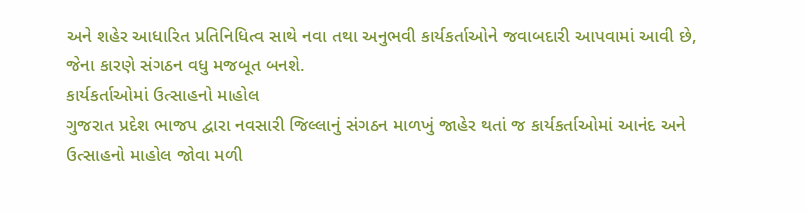અને શહેર આધારિત પ્રતિનિધિત્વ સાથે નવા તથા અનુભવી કાર્યકર્તાઓને જવાબદારી આપવામાં આવી છે, જેના કારણે સંગઠન વધુ મજબૂત બનશે.
કાર્યકર્તાઓમાં ઉત્સાહનો માહોલ
ગુજરાત પ્રદેશ ભાજપ દ્વારા નવસારી જિલ્લાનું સંગઠન માળખું જાહેર થતાં જ કાર્યકર્તાઓમાં આનંદ અને ઉત્સાહનો માહોલ જોવા મળી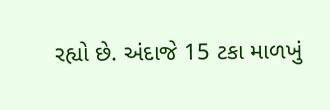રહ્યો છે. અંદાજે 15 ટકા માળખું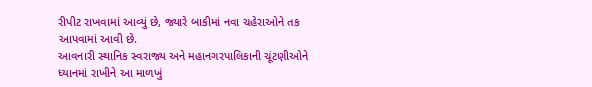રીપીટ રાખવામાં આવ્યું છે, જ્યારે બાકીમાં નવા ચહેરાઓને તક આપવામાં આવી છે.
આવનારી સ્થાનિક સ્વરાજ્ય અને મહાનગરપાલિકાની ચૂંટણીઓને ધ્યાનમાં રાખીને આ માળખું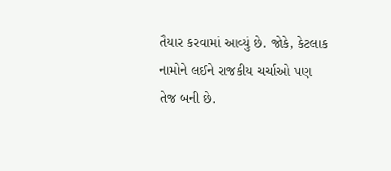તૈયાર કરવામાં આવ્યું છે. જોકે, કેટલાક નામોને લઈને રાજકીય ચર્ચાઓ પણ તેજ બની છે.